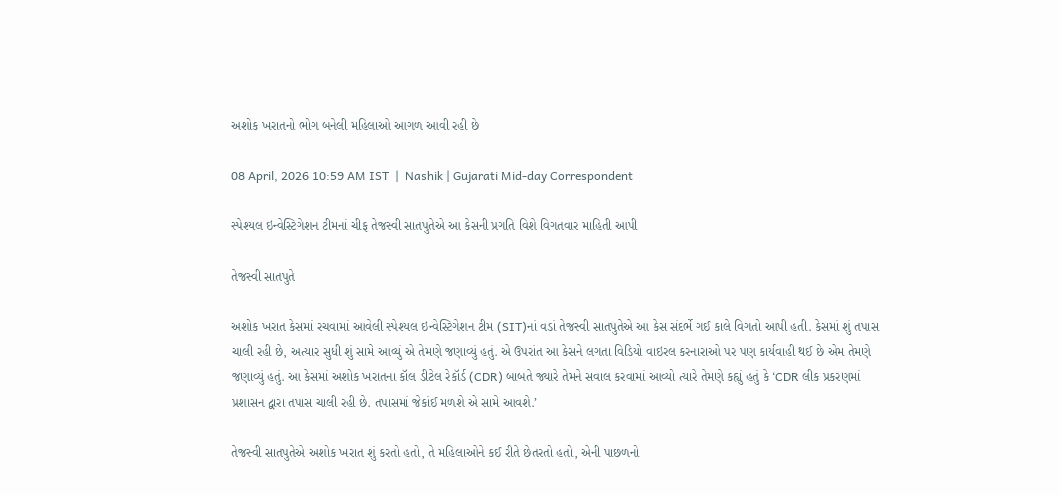અશોક ખરાતનો ભોગ બનેલી મહિલાઓ આગળ આવી રહી છે

08 April, 2026 10:59 AM IST  |  Nashik | Gujarati Mid-day Correspondent

સ્પેશ્યલ ઇન્વેસ્ટિગેશન ટીમનાં ચીફ તેજસ્વી સાતપુતેએ આ કેસની પ્રગતિ વિશે વિગતવાર માહિતી આપી

તેજસ્વી સાતપુતે

અશોક ખરાત કેસમાં રચવામાં આવેલી સ્પેશ્યલ ઇન્વેસ્ટિગેશન ટીમ (SIT)નાં વડાં તેજસ્વી સાતપુતેએ આ કેસ સંદર્ભે ગઈ કાલે વિગતો આપી હતી. કેસમાં શું તપાસ ચાલી રહી છે, અત્યાર સુધી શું સામે આવ્યું એ તેમણે જણાવ્યું હતું. એ ઉપરાંત આ કેસને લગતા વિડિયો વાઇરલ કરનારાઓ પર પણ કાર્યવાહી થઈ છે એમ તેમણે જણાવ્યું હતું. આ કેસમાં અશોક ખરાતના કૉલ ડીટેલ રેકૉર્ડ (CDR) બાબતે જ્યારે તેમને સવાલ કરવામાં આવ્યો ત્યારે તેમણે કહ્યું હતું કે ‘CDR લીક પ્રકરણમાં પ્રશાસન દ્વારા તપાસ ચાલી રહી છે. તપાસમાં જેકાંઈ મળશે એ સામે આવશે.’

તેજસ્વી સાતપુતેએ અશોક ખરાત શું કરતો હતો, તે મહિલાઓને કઈ રીતે છેતરતો હતો, એની પાછળનો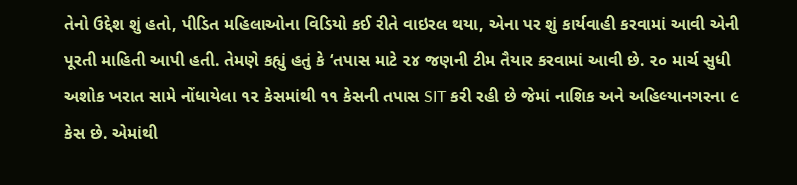તેનો ઉદ્દેશ શું હતો, પીડિત મહિલાઓના વિડિયો કઈ રીતે વાઇરલ થયા, એના પર શું કાર્યવાહી કરવામાં આવી એની પૂરતી માહિતી આપી હતી. તેમણે કહ્યું હતું કે ‘તપાસ માટે ૨૪ જણની ટીમ તૈયાર કરવામાં આવી છે. ૨૦ માર્ચ સુધી અશોક ખરાત સામે નોંધાયેલા ૧૨ કેસમાંથી ૧૧ કેસની તપાસ SIT કરી રહી છે જેમાં નાશિક અને અહિલ્યાનગરના ૯ કેસ છે. એમાંથી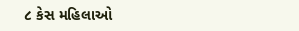૮ કેસ મહિલાઓ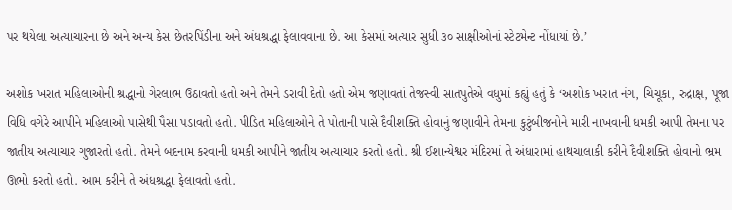પર થયેલા અત્યાચારના છે અને અન્ય કેસ છેતરપિંડીના અને અંધશ્રદ્ધા ફેલાવવાના છે. આ કેસમાં અત્યાર સુધી ૩૦ સાક્ષીઓનાં સ્ટેટમેન્ટ નોંધાયાં છે.’

અશોક ખરાત મહિલાઓની શ્રદ્ધાનો ગેરલાભ ઉઠાવતો હતો અને તેમને ડરાવી દેતો હતો એમ જણાવતાં તેજસ્વી સાતપુતેએ વધુમાં કહ્યું હતું કે ‘અશોક ખરાત નંગ, ચિચૂકા, રુદ્રાક્ષ, પૂજા વિધિ વગેરે આપીને મહિલાઓ પાસેથી પૈસા પડાવતો હતો. પીડિત મહિલાઓને તે પોતાની પાસે દૈવીશક્તિ હોવાનું જણાવીને તેમના કુટુંબીજનોને મારી નાખવાની ધમકી આપી તેમના પર જાતીય અત્યાચાર ગુજારતો હતો. તેમને બદનામ કરવાની ધમકી આપીને જાતીય અત્યાચાર કરતો હતો. શ્રી ઈશાન્યેશ્વર મંદિરમાં તે અંધારામાં હાથચાલાકી કરીને દૈવીશક્તિ હોવાનો ભ્રમ ઊભો કરતો હતો. આમ કરીને તે અંધશ્રદ્ધા ફેલાવતો હતો.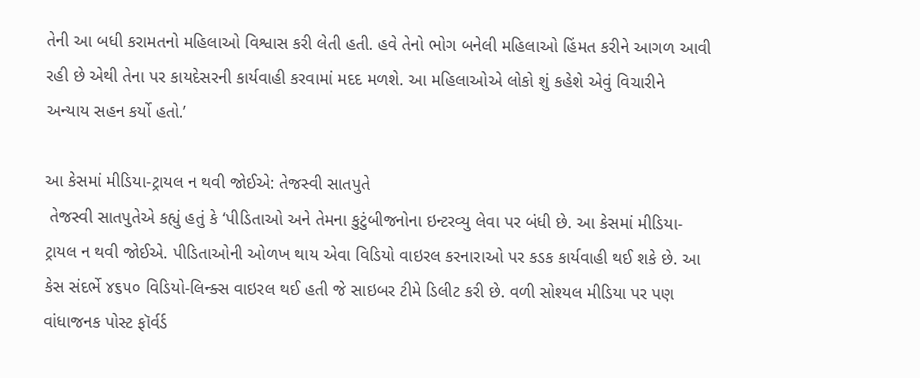તેની આ બધી કરામતનો મહિલાઓ વિશ્વાસ કરી લેતી હતી. હવે તેનો ભોગ બનેલી મહિલાઓ હિંમત કરીને આગળ આવી રહી છે એથી તેના પર કાયદેસરની કાર્યવાહી કરવામાં મદદ મળશે. આ મહિલાઓએ લોકો શું કહેશે એવું વિચારીને અન્યાય સહન કર્યો હતો.’

આ કેસમાં મીડિયા-ટ્રાયલ ન થવી જોઈએ: તેજસ્વી સાતપુતે
 તેજસ્વી સાતપુતેએ કહ્યું હતું કે ‘પીડિતાઓ અને તેમના કુટુંબીજનોના ઇન્ટરવ્યુ લેવા પર બંધી છે. આ કેસમાં મીડિયા-ટ્રાયલ ન થવી જોઈએ. પીડિતાઓની ઓળખ થાય એવા વિડિયો વાઇરલ કરનારાઓ પર કડક કાર્યવાહી થઈ શકે છે. આ કેસ સંદર્ભે ૪૬૫૦ વિડિયો-લિન્ક્સ વાઇરલ થઈ હતી જે સાઇબર ટીમે ડિલીટ કરી છે. વળી સોશ્યલ મીડિયા પર પણ વાંધાજનક પોસ્ટ ફૉર્વર્ડ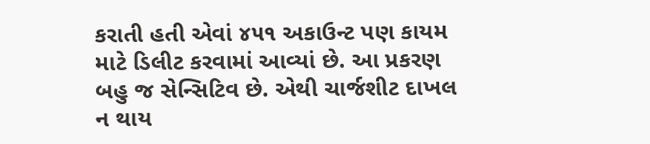કરાતી હતી એવાં ૪૫૧ અકાઉન્ટ પણ કાયમ માટે ડિલીટ કરવામાં આવ્યાં છે. આ પ્રકરણ બહુ જ સેન્સિટિવ છે. એથી ચાર્જશીટ દાખલ ન થાય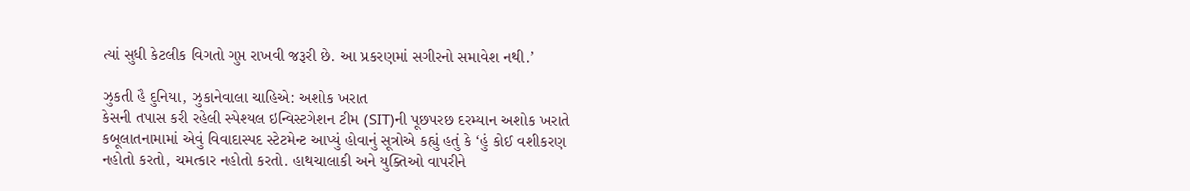ત્યાં સુધી કેટલીક વિગતો ગુપ્ત રાખવી જરૂરી છે. આ પ્રકરણમાં સગીરનો સમાવેશ નથી.’

ઝુકતી હૈ દુનિયા, ઝુકાનેવાલા ચાહિએ: અશોક ખરાત
કેસની તપાસ કરી રહેલી સ્પેશ્યલ ઇન્વિસ્ટગેશન ટીમ (SIT)ની પૂછપરછ દરમ્યાન અશોક ખરાતે કબૂલાતનામામાં એવું વિવાદાસ્પદ સ્ટેટમેન્ટ આપ્યું હોવાનું સૂત્રોએ કહ્યું હતું કે ‘હું કોઈ વશીકરણ નહોતો કરતો, ચમત્કાર નહોતો કરતો. હાથચાલાકી અને યુક્તિઓ વાપરીને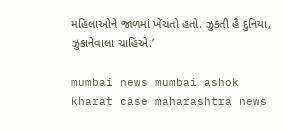મહિલાઓને જાળમાં ખેંચતો હતો. ઝુકતી હૈ દુનિયા, ઝુકાનેવાલા ચાહિએ.’

mumbai news mumbai ashok kharat case maharashtra news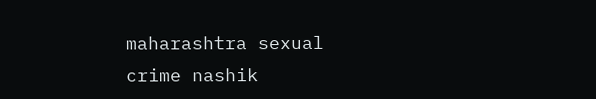maharashtra sexual crime nashik